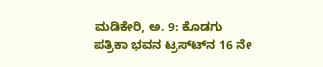ಮಡಿಕೇರಿ, ಅ. 9: ಕೊಡಗು ಪತ್ರಿಕಾ ಭವನ ಟ್ರಸ್ಟ್‍ನ 16 ನೇ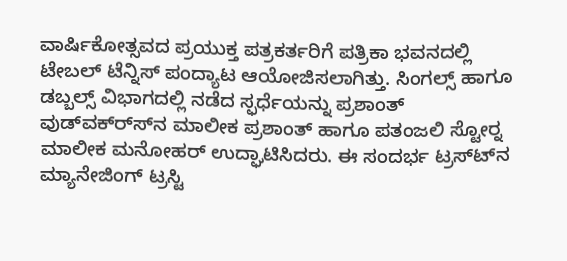ವಾರ್ಷಿಕೋತ್ಸವದ ಪ್ರಯುಕ್ತ ಪತ್ರಕರ್ತರಿಗೆ ಪತ್ರಿಕಾ ಭವನದಲ್ಲಿ ಟೇಬಲ್ ಟೆನ್ನಿಸ್ ಪಂದ್ಯಾಟ ಆಯೋಜಿಸಲಾಗಿತ್ತು. ಸಿಂಗಲ್ಸ್ ಹಾಗೂ ಡಬ್ಬಲ್ಸ್ ವಿಭಾಗದಲ್ಲಿ ನಡೆದ ಸ್ಫರ್ಧೆಯನ್ನು ಪ್ರಶಾಂತ್ ವುಡ್‍ವಕ್ರ್ಸ್‍ನ ಮಾಲೀಕ ಪ್ರಶಾಂತ್ ಹಾಗೂ ಪತಂಜಲಿ ಸ್ಟೋರ್‍ನ ಮಾಲೀಕ ಮನೋಹರ್ ಉದ್ಘಾಟಿಸಿದರು. ಈ ಸಂದರ್ಭ ಟ್ರಸ್ಟ್‍ನ ಮ್ಯಾನೇಜಿಂಗ್ ಟ್ರಸ್ಟಿ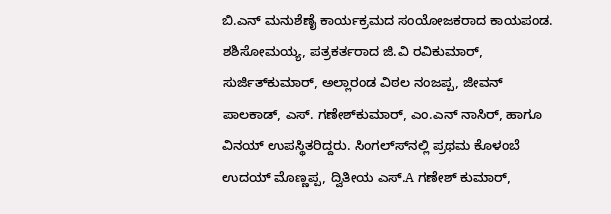ಬಿ.ಎನ್ ಮನುಶೆಣೈ ಕಾರ್ಯಕ್ರಮದ ಸಂಯೋಜಕರಾದ ಕಾಯಪಂಡ. ಶಶಿಸೋಮಯ್ಯ, ಪತ್ರಕರ್ತರಾದ ಜಿ.ವಿ ರವಿಕುಮಾರ್, ಸುರ್ಜಿತ್‍ಕುಮಾರ್, ಅಲ್ಲಾರಂಡ ವಿಠಲ ನಂಜಪ್ಪ, ಜೀವನ್ ಪಾಲಕಾಡ್, ಎಸ್. ಗಣೇಶ್‍ಕುಮಾರ್, ಎಂ.ಎನ್ ನಾಸಿರ್, ಹಾಗೂ ವಿನಯ್ ಉಪಸ್ಥಿತರಿದ್ದರು. ಸಿಂಗಲ್ಸ್‍ನಲ್ಲಿ ಪ್ರಥಮ ಕೊಳಂಬೆ ಉದಯ್ ಮೊಣ್ಣಪ್ಪ, ದ್ವಿತೀಯ ಎಸ್.A ಗಣೇಶ್ ಕುಮಾರ್,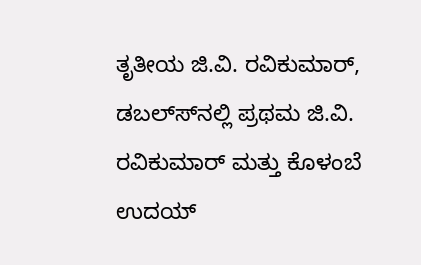ತೃತೀಯ ಜಿ.ವಿ. ರವಿಕುಮಾರ್, ಡಬಲ್ಸ್‍ನಲ್ಲಿ ಪ್ರಥಮ ಜಿ.ವಿ. ರವಿಕುಮಾರ್ ಮತ್ತು ಕೊಳಂಬೆ ಉದಯ್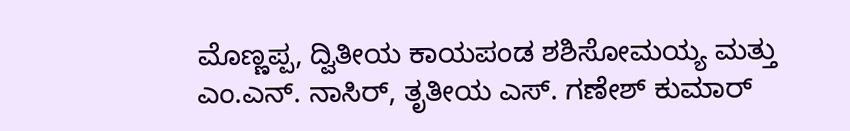ಮೊಣ್ಣಪ್ಪ, ದ್ವಿತೀಯ ಕಾಯಪಂಡ ಶಶಿಸೋಮಯ್ಯ ಮತ್ತು ಎಂ.ಎನ್. ನಾಸಿರ್, ತೃತೀಯ ಎಸ್. ಗಣೇಶ್ ಕುಮಾರ್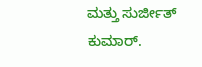ಮತ್ತು ಸುರ್ಜೀತ್ ಕುಮಾರ್.